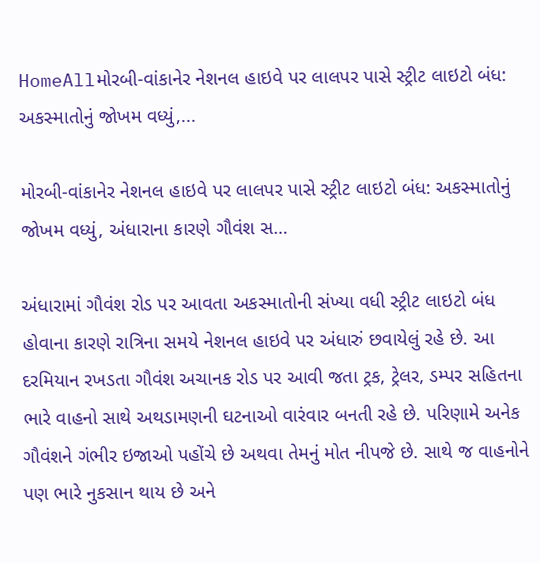HomeAllમોરબી-વાંકાનેર નેશનલ હાઇવે પર લાલપર પાસે સ્ટ્રીટ લાઇટો બંધ: અકસ્માતોનું જોખમ વધ્યું,...

મોરબી-વાંકાનેર નેશનલ હાઇવે પર લાલપર પાસે સ્ટ્રીટ લાઇટો બંધ: અકસ્માતોનું જોખમ વધ્યું, અંધારાના કારણે ગૌવંશ સ…

અંધારામાં ગૌવંશ રોડ પર આવતા અકસ્માતોની સંખ્યા વધી સ્ટ્રીટ લાઇટો બંધ હોવાના કારણે રાત્રિના સમયે નેશનલ હાઇવે પર અંધારું છવાયેલું રહે છે. આ દરમિયાન રખડતા ગૌવંશ અચાનક રોડ પર આવી જતા ટ્રક, ટ્રેલર, ડમ્પર સહિતના ભારે વાહનો સાથે અથડામણની ઘટનાઓ વારંવાર બનતી રહે છે. પરિણામે અનેક ગૌવંશને ગંભીર ઇજાઓ પહોંચે છે અથવા તેમનું મોત નીપજે છે. સાથે જ વાહનોને પણ ભારે નુકસાન થાય છે અને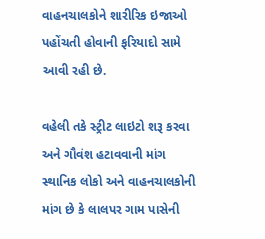વાહનચાલકોને શારીરિક ઇજાઓ પહોંચતી હોવાની ફરિયાદો સામે આવી રહી છે.

વહેલી તકે સ્ટ્રીટ લાઇટો શરૂ કરવા અને ગૌવંશ હટાવવાની માંગ સ્થાનિક લોકો અને વાહનચાલકોની માંગ છે કે લાલપર ગામ પાસેની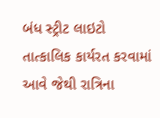બંધ સ્ટ્રીટ લાઇટો તાત્કાલિક કાર્યરત કરવામાં આવે જેથી રાત્રિના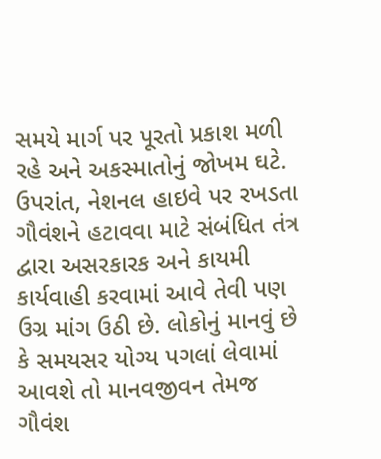સમયે માર્ગ પર પૂરતો પ્રકાશ મળી રહે અને અકસ્માતોનું જોખમ ઘટે. ઉપરાંત, નેશનલ હાઇવે પર રખડતા ગૌવંશને હટાવવા માટે સંબંધિત તંત્ર દ્વારા અસરકારક અને કાયમી કાર્યવાહી કરવામાં આવે તેવી પણ ઉગ્ર માંગ ઉઠી છે. લોકોનું માનવું છે કે સમયસર યોગ્ય પગલાં લેવામાં આવશે તો માનવજીવન તેમજ ગૌવંશ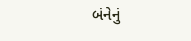બંનેનું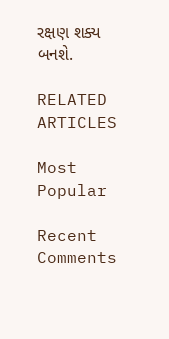રક્ષણ શક્ય બનશે.

RELATED ARTICLES

Most Popular

Recent Comments